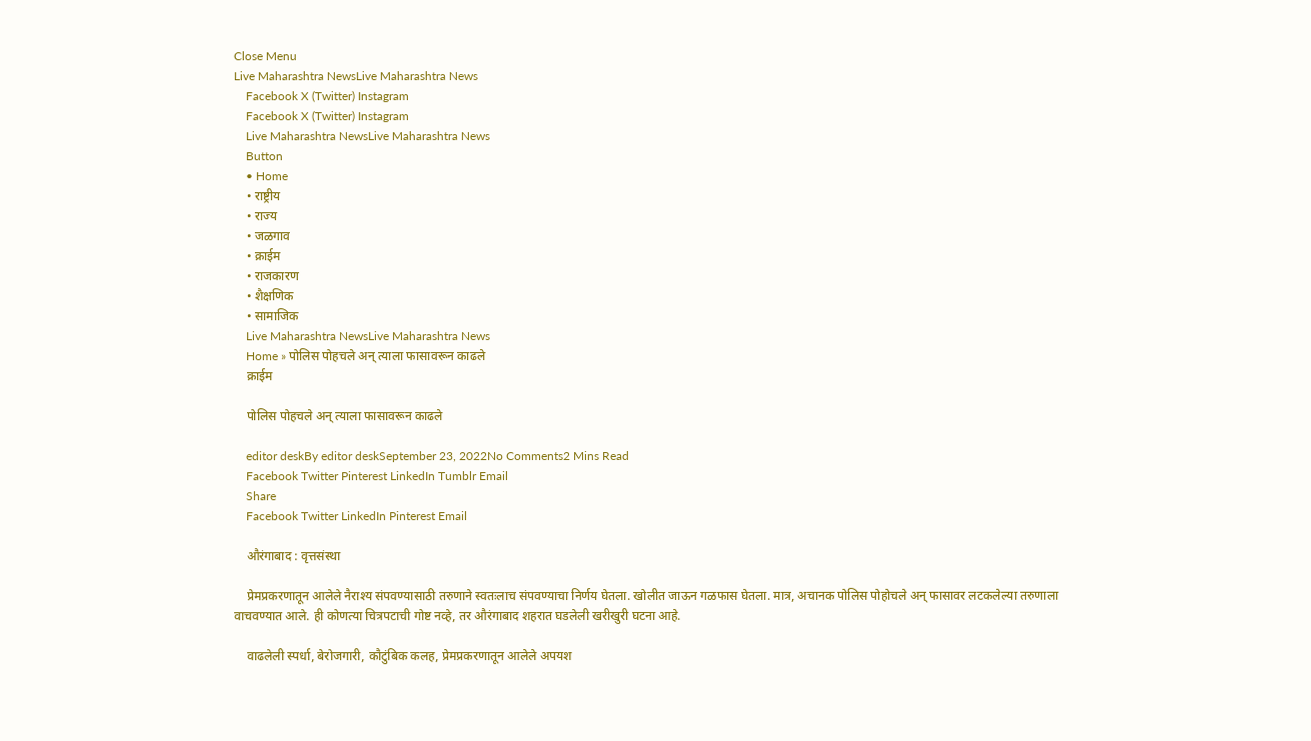Close Menu
Live Maharashtra NewsLive Maharashtra News
    Facebook X (Twitter) Instagram
    Facebook X (Twitter) Instagram
    Live Maharashtra NewsLive Maharashtra News
    Button
    • Home
    • राष्ट्रीय
    • राज्य
    • जळगाव
    • क्राईम
    • राजकारण
    • शैक्षणिक
    • सामाजिक
    Live Maharashtra NewsLive Maharashtra News
    Home » पोलिस पोहचले अन् त्याला फासावरून काढले
    क्राईम

    पोलिस पोहचले अन् त्याला फासावरून काढले

    editor deskBy editor deskSeptember 23, 2022No Comments2 Mins Read
    Facebook Twitter Pinterest LinkedIn Tumblr Email
    Share
    Facebook Twitter LinkedIn Pinterest Email

    औरंगाबाद : वृत्तसंस्था

    प्रेमप्रकरणातून आलेले नैराश्य संपवण्यासाठी तरुणाने स्वतःलाच संपवण्याचा निर्णय घेतला. खोलीत जाऊन गळफास घेतला. मात्र, अचानक पोलिस पोहोचले अन् फासावर लटकलेल्या तरुणाला वाचवण्यात आले. ही कोणत्या चित्रपटाची गोष्ट नव्हे, तर औरंगाबाद शहरात घडलेली खरीखुरी घटना आहे.

    वाढलेली स्पर्धा, बेरोजगारी, कौटुंबिक कलह, प्रेमप्रकरणातून आलेले अपयश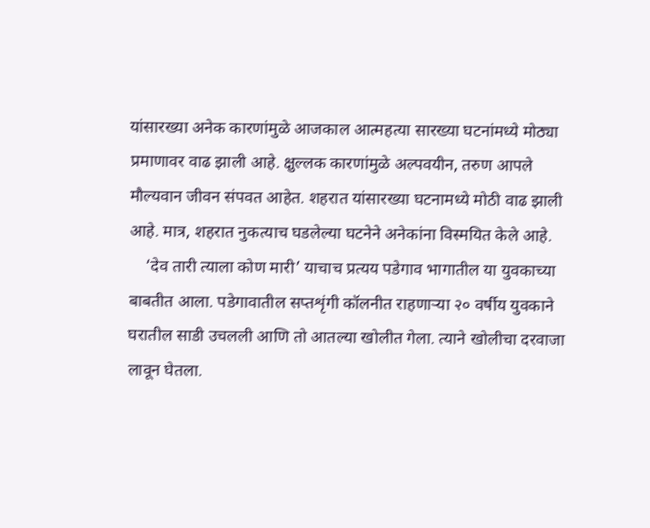यांसारख्या अनेक कारणांमुळे आजकाल आत्महत्या सारख्या घटनांमध्ये मोठ्या प्रमाणावर वाढ झाली आहे. क्षुल्लक कारणांमुळे अल्पवयीन, तरुण आपले मौल्यवान जीवन संपवत आहेत. शहरात यांसारख्या घटनामध्ये मोठी वाढ झाली आहे. मात्र, शहरात नुकत्याच घडलेल्या घटनेने अनेकांना विस्मयित केले आहे.
    ‘देव तारी त्याला कोण मारी’ याचाच प्रत्यय पडेगाव भागातील या युवकाच्या बाबतीत आला. पडेगावातील सप्तशृंगी कॉलनीत राहणाऱ्या २० वर्षीय युवकाने घरातील साडी उचलली आणि तो आतल्या खोलीत गेला. त्याने खोलीचा दरवाजा लावून घेतला.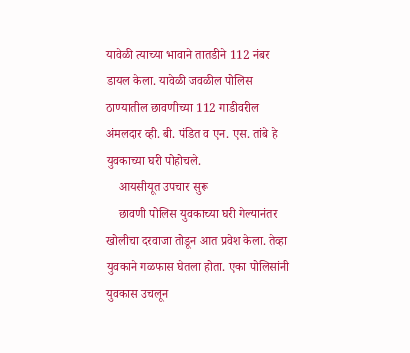यावेळी त्याच्या भावाने तातडीने 112 नंबर डायल केला. यावेळी जवळील पोलिस ठाण्यातील छावणीच्या 112 गाडीवरील अंमलदार व्ही. बी. पंडित व एन. एस. तांबे हे युवकाच्या घरी पोहोचले.
    आयसीयूत उपचार सुरू
    छावणी पोलिस युवकाच्या घरी गेल्यानंतर खोलीचा दरवाजा तोडून आत प्रवेश केला. तेव्हा युवकाने गळफास घेतला होता. एका पोलिसांनी युवकास उचलून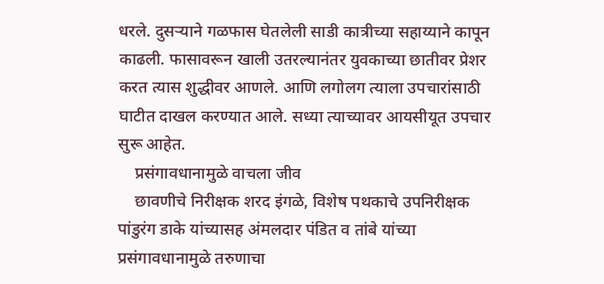धरले. दुसऱ्याने गळफास घेतलेली साडी कात्रीच्या सहाय्याने कापून काढली. फासावरून खाली उतरल्यानंतर युवकाच्या छातीवर प्रेशर करत त्यास शुद्धीवर आणले. आणि लगोलग त्याला उपचारांसाठी घाटीत दाखल करण्यात आले. सध्या त्याच्यावर आयसीयूत उपचार सुरू आहेत.
    प्रसंगावधानामुळे वाचला जीव
    छावणीचे निरीक्षक शरद इंगळे, विशेष पथकाचे उपनिरीक्षक पांडुरंग डाके यांच्यासह अंमलदार पंडित व तांबे यांच्या प्रसंगावधानामुळे तरुणाचा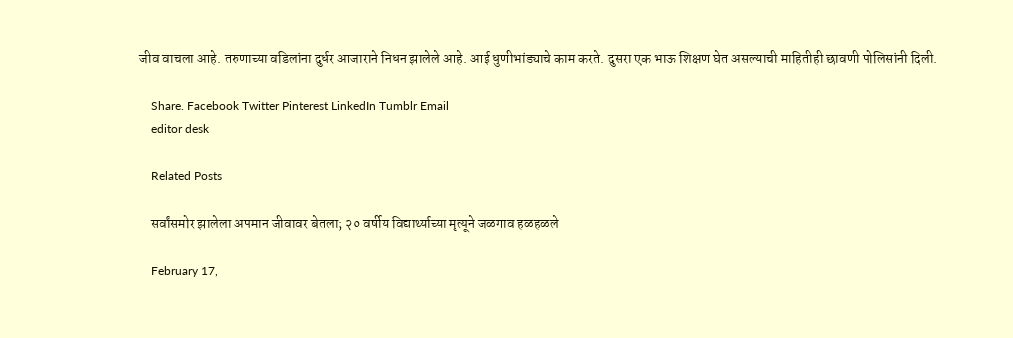जीव वाचला आहे. तरुणाच्या वडिलांना दुर्धर आजाराने निधन झालेले आहे. आई धुणीभांड्याचे काम करते. दुसरा एक भाऊ शिक्षण घेत असल्याची माहितीही छावणी पोलिसांनी दिली.

    Share. Facebook Twitter Pinterest LinkedIn Tumblr Email
    editor desk

    Related Posts

    सर्वांसमोर झालेला अपमान जीवावर बेतला; २० वर्षीय विद्यार्थ्याच्या मृत्यूने जळगाव हळहळले

    February 17,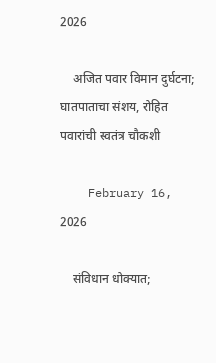2026

    अजित पवार विमान दुर्घटना; घातपाताचा संशय, रोहित पवारांची स्वतंत्र चौकशी

    February 16, 2026

    संविधान धोक्यात;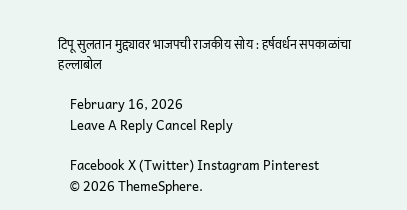टिपू सुलतान मुद्द्यावर भाजपची राजकीय सोय : हर्षवर्धन सपकाळांचा हल्लाबोल

    February 16, 2026
    Leave A Reply Cancel Reply

    Facebook X (Twitter) Instagram Pinterest
    © 2026 ThemeSphere.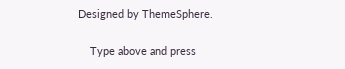Designed by ThemeSphere.

    Type above and press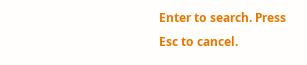Enter to search. Press Esc to cancel.